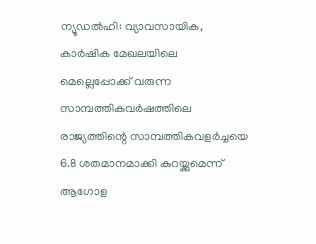ന്യൂഡൽഹി: വ്യാവസായിക, കാർഷിക മേഖലയിലെ മെല്ലെപ്പോക്ക് വരുന്ന സാമ്പത്തികവർഷത്തിലെ രാജ്യത്തിന്റെ സാമ്പത്തികവളർച്ചയെ 6.8 ശതമാനമാക്കി കുറയ്ക്കുമെന്ന് ആഗോള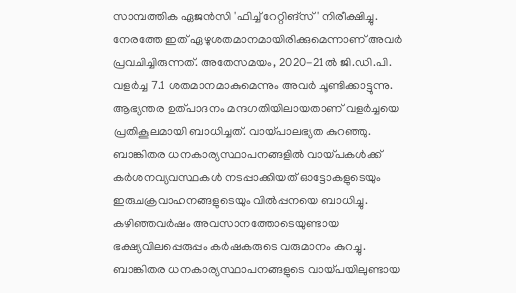സാമ്പത്തിക ഏജൻസി 'ഫിച്ച് റേറ്റിങ്സ്' നിരീക്ഷിച്ചു. നേരത്തേ ഇത് ഏഴുശതമാനമായിരിക്കുമെന്നാണ് അവർ പ്രവചിച്ചിരുന്നത്. അതേസമയം, 2020-21ൽ ജി.ഡി.പി. വളർച്ച 7.1 ശതമാനമാകുമെന്നും അവർ ചൂണ്ടിക്കാട്ടുന്നു. ആഭ്യന്തര ഉത്പാദനം മന്ദഗതിയിലായതാണ് വളർച്ചയെ പ്രതികൂലമായി ബാധിച്ചത്. വായ്പാലഭ്യത കുറഞ്ഞു. ബാങ്കിതര ധനകാര്യസ്ഥാപനങ്ങളിൽ വായ്പകൾക്ക് കർശനവ്യവസ്ഥകൾ നടപ്പാക്കിയത് ഓട്ടോകളുടെയും ഇരുചക്രവാഹനങ്ങളുടെയും വിൽപ്പനയെ ബാധിച്ചു. കഴിഞ്ഞവർഷം അവസാനത്തോടെയുണ്ടായ ഭക്ഷ്യവിലപ്പെരുപ്പം കർഷകരുടെ വരുമാനം കുറച്ചു. ബാങ്കിതര ധനകാര്യസ്ഥാപനങ്ങളുടെ വായ്പയിലുണ്ടായ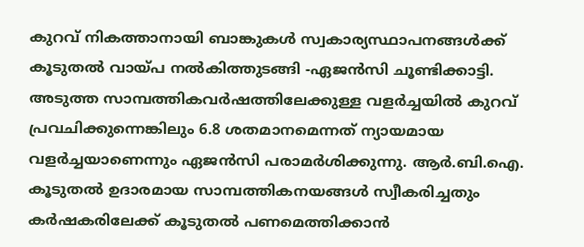കുറവ് നികത്താനായി ബാങ്കുകൾ സ്വകാര്യസ്ഥാപനങ്ങൾക്ക് കൂടുതൽ വായ്പ നൽകിത്തുടങ്ങി -ഏജൻസി ചൂണ്ടിക്കാട്ടി. അടുത്ത സാമ്പത്തികവർഷത്തിലേക്കുള്ള വളർച്ചയിൽ കുറവ് പ്രവചിക്കുന്നെങ്കിലും 6.8 ശതമാനമെന്നത് ന്യായമായ വളർച്ചയാണെന്നും ഏജൻസി പരാമർശിക്കുന്നു. ആർ.ബി.ഐ. കൂടുതൽ ഉദാരമായ സാമ്പത്തികനയങ്ങൾ സ്വീകരിച്ചതും കർഷകരിലേക്ക് കൂടുതൽ പണമെത്തിക്കാൻ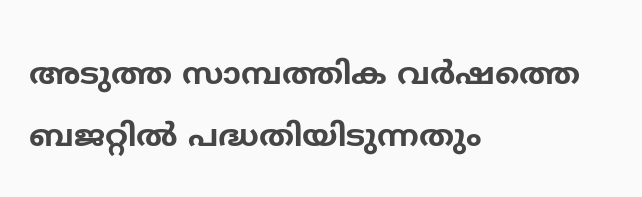അടുത്ത സാമ്പത്തിക വർഷത്തെ ബജറ്റിൽ പദ്ധതിയിടുന്നതും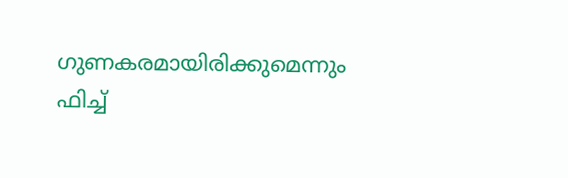ഗുണകരമായിരിക്കുമെന്നും ഫിച്ച്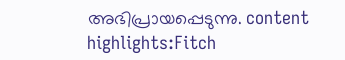അഭിപ്രായപ്പെടുന്നു. content highlights:Fitch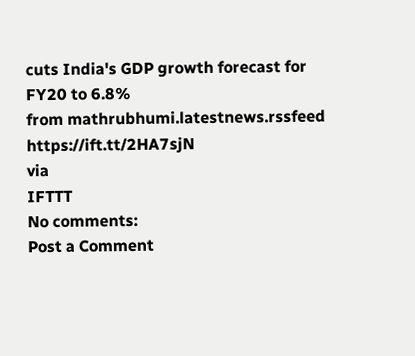cuts India's GDP growth forecast for FY20 to 6.8%
from mathrubhumi.latestnews.rssfeed https://ift.tt/2HA7sjN
via
IFTTT
No comments:
Post a Comment